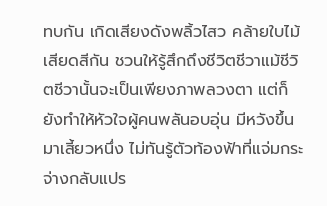ทบกัน เกิดเสียงดังพลิ้วไสว คล้ายใบไม้เสียดสีกัน ชวนให้รู้สึกถึงชีวิตชีวาแม้ชีวิตชีวานั้นจะเป็นเพียงภาพลวงตา แต่ก็ยังทำให้หัวใจผู้คนพลันอบอุ่น มีหวังขึ้นมาเสี้ยวหนึ่ง ไม่ทันรู้ตัวท้องฟ้าที่แจ่มกระจ่างกลับแปร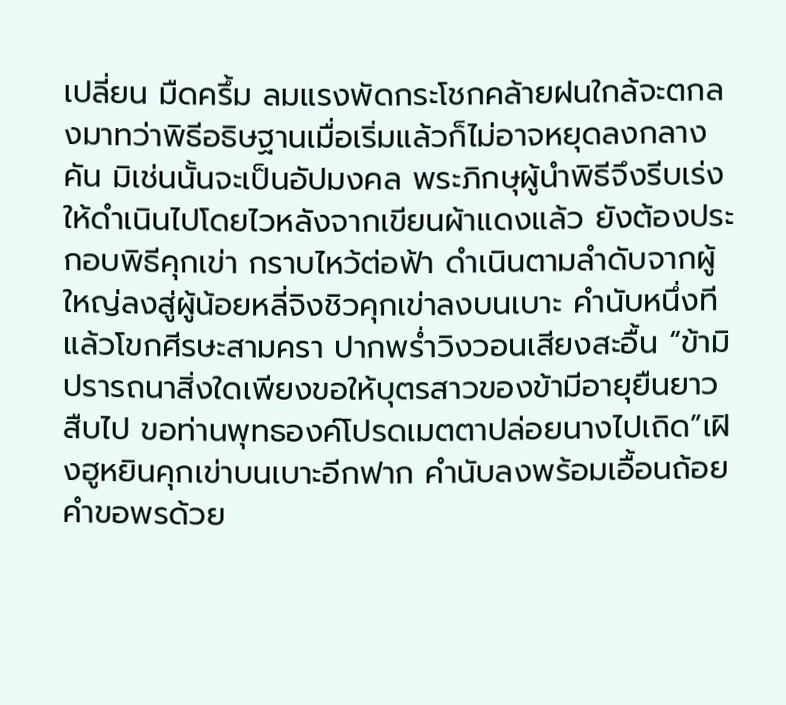เปลี่ยน มืดครึ้ม ลมแรงพัดกระโชกคล้ายฝนใกล้จะตกลงมาทว่าพิธีอธิษฐานเมื่อเริ่มแล้วก็ไม่อาจหยุดลงกลางคัน มิเช่นนั้นจะเป็นอัปมงคล พระภิกษุผู้นำพิธีจึงรีบเร่งให้ดำเนินไปโดยไวหลังจากเขียนผ้าแดงแล้ว ยังต้องประกอบพิธีคุกเข่า กราบไหว้ต่อฟ้า ดำเนินตามลำดับจากผู้ใหญ่ลงสู่ผู้น้อยหลี่จิงชิวคุกเข่าลงบนเบาะ คำนับหนึ่งทีแล้วโขกศีรษะสามครา ปากพร่ำวิงวอนเสียงสะอื้น “ข้ามิปรารถนาสิ่งใดเพียงขอให้บุตรสาวของข้ามีอายุยืนยาวสืบไป ขอท่านพุทธองค์โปรดเมตตาปล่อยนางไปเถิด”เฝิงฮูหยินคุกเข่าบนเบาะอีกฟาก คำนับลงพร้อมเอื้อนถ้อยคำขอพรด้วย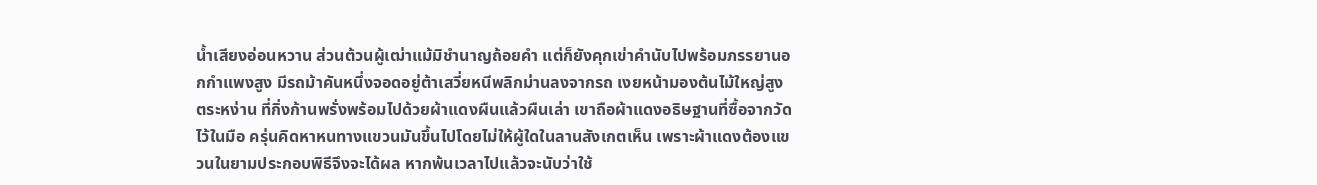น้ำเสียงอ่อนหวาน ส่วนต้วนผู้เฒ่าแม้มิชำนาญถ้อยคำ แต่ก็ยังคุกเข่าคำนับไปพร้อมภรรยานอกกำแพงสูง มีรถม้าคันหนึ่งจอดอยู่ต้าเสวี่ยหนีพลิกม่านลงจากรถ เงยหน้ามองต้นไม้ใหญ่สูงตระหง่าน ที่กิ่งก้านพรั่งพร้อมไปด้วยผ้าแดงผืนแล้วผืนเล่า เขาถือผ้าแดงอธิษฐานที่ซื้อจากวัดไว้ในมือ ครุ่นคิดหาหนทางแขวนมันขึ้นไปโดยไม่ให้ผู้ใดในลานสังเกตเห็น เพราะผ้าแดงต้องแขวนในยามประกอบพิธีจึงจะได้ผล หากพ้นเวลาไปแล้วจะนับว่าใช้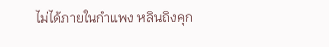ไม่ได้ภายในกำแพง หลินถิงคุก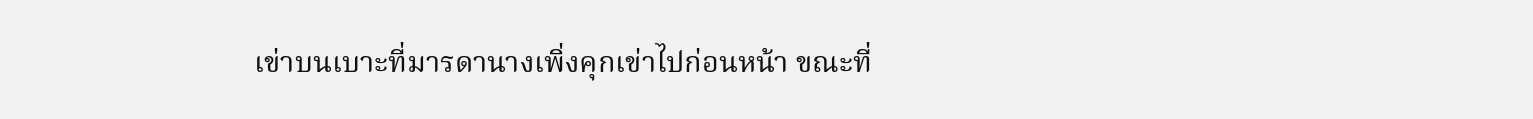เข่าบนเบาะที่มารดานางเพิ่งคุกเข่าไปก่อนหน้า ขณะที่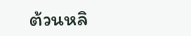ต้วนหลิ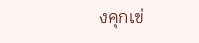งคุกเข่